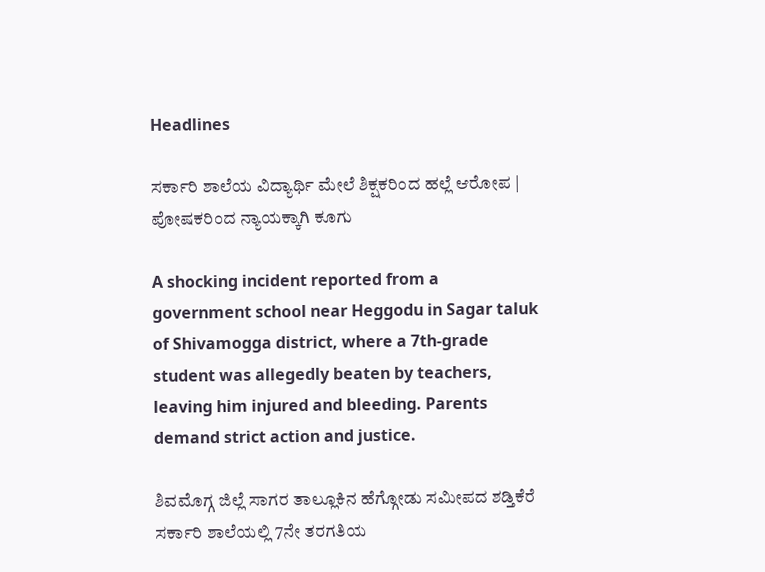Headlines

ಸರ್ಕಾರಿ ಶಾಲೆಯ ವಿದ್ಯಾರ್ಥಿ ಮೇಲೆ ಶಿಕ್ಷಕರಿಂದ ಹಲ್ಲೆ ಆರೋಪ | ಪೋಷಕರಿಂದ ನ್ಯಾಯಕ್ಕಾಗಿ ಕೂಗು

A shocking incident reported from a government school near Heggodu in Sagar taluk of Shivamogga district, where a 7th-grade student was allegedly beaten by teachers, leaving him injured and bleeding. Parents demand strict action and justice.

ಶಿವಮೊಗ್ಗ ಜಿಲ್ಲೆ ಸಾಗರ ತಾಲ್ಲೂಕಿನ ಹೆಗ್ಗೋಡು ಸಮೀಪದ ಶಡ್ತಿಕೆರೆ ಸರ್ಕಾರಿ ಶಾಲೆಯಲ್ಲಿ 7ನೇ ತರಗತಿಯ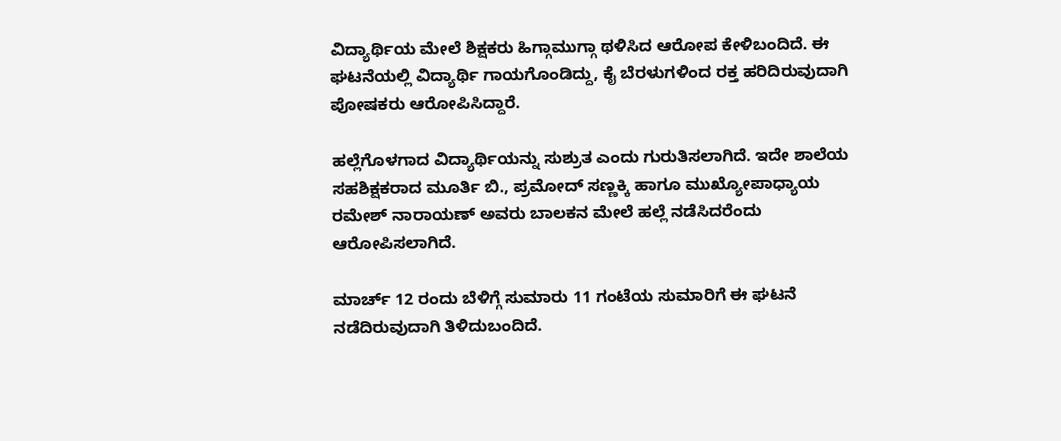ವಿದ್ಯಾರ್ಥಿಯ ಮೇಲೆ ಶಿಕ್ಷಕರು ಹಿಗ್ಗಾಮುಗ್ಗಾ ಥಳಿಸಿದ ಆರೋಪ ಕೇಳಿಬಂದಿದೆ. ಈ ಘಟನೆಯಲ್ಲಿ ವಿದ್ಯಾರ್ಥಿ ಗಾಯಗೊಂಡಿದ್ದು, ಕೈ ಬೆರಳುಗಳಿಂದ ರಕ್ತ ಹರಿದಿರುವುದಾಗಿ ಪೋಷಕರು ಆರೋಪಿಸಿದ್ದಾರೆ.

ಹಲ್ಲೆಗೊಳಗಾದ ವಿದ್ಯಾರ್ಥಿಯನ್ನು ಸುಶ್ರುತ ಎಂದು ಗುರುತಿಸಲಾಗಿದೆ. ಇದೇ ಶಾಲೆಯ ಸಹಶಿಕ್ಷಕರಾದ ಮೂರ್ತಿ ಬಿ., ಪ್ರಮೋದ್ ಸಣ್ಣಕ್ಕಿ ಹಾಗೂ ಮುಖ್ಯೋಪಾಧ್ಯಾಯ ರಮೇಶ್ ನಾರಾಯಣ್ ಅವರು ಬಾಲಕನ ಮೇಲೆ ಹಲ್ಲೆ ನಡೆಸಿದರೆಂದು ಆರೋಪಿಸಲಾಗಿದೆ.

ಮಾರ್ಚ್ 12 ರಂದು ಬೆಳಿಗ್ಗೆ ಸುಮಾರು 11 ಗಂಟೆಯ ಸುಮಾರಿಗೆ ಈ ಘಟನೆ ನಡೆದಿರುವುದಾಗಿ ತಿಳಿದುಬಂದಿದೆ.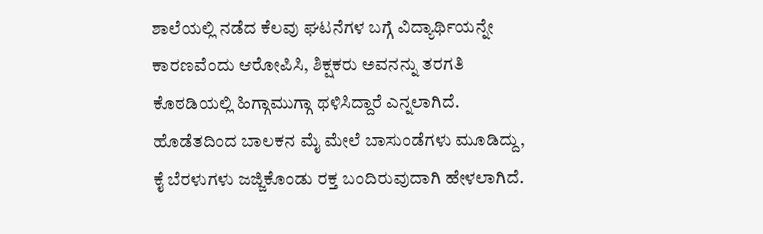ಶಾಲೆಯಲ್ಲಿ ನಡೆದ ಕೆಲವು ಘಟನೆಗಳ ಬಗ್ಗೆ ವಿದ್ಯಾರ್ಥಿಯನ್ನೇ ಕಾರಣವೆಂದು ಆರೋಪಿಸಿ, ಶಿಕ್ಷಕರು ಅವನನ್ನು ತರಗತಿ ಕೊಠಡಿಯಲ್ಲಿ ಹಿಗ್ಗಾಮುಗ್ಗಾ ಥಳಿಸಿದ್ದಾರೆ ಎನ್ನಲಾಗಿದೆ. ಹೊಡೆತದಿಂದ ಬಾಲಕನ ಮೈ ಮೇಲೆ ಬಾಸುಂಡೆಗಳು ಮೂಡಿದ್ದು, ಕೈ ಬೆರಳುಗಳು ಜಜ್ಜಿಕೊಂಡು ರಕ್ತ ಬಂದಿರುವುದಾಗಿ ಹೇಳಲಾಗಿದೆ.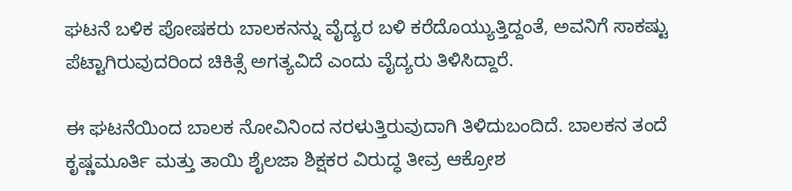ಘಟನೆ ಬಳಿಕ ಪೋಷಕರು ಬಾಲಕನನ್ನು ವೈದ್ಯರ ಬಳಿ ಕರೆದೊಯ್ಯುತ್ತಿದ್ದಂತೆ, ಅವನಿಗೆ ಸಾಕಷ್ಟು ಪೆಟ್ಟಾಗಿರುವುದರಿಂದ ಚಿಕಿತ್ಸೆ ಅಗತ್ಯವಿದೆ ಎಂದು ವೈದ್ಯರು ತಿಳಿಸಿದ್ದಾರೆ.

ಈ ಘಟನೆಯಿಂದ ಬಾಲಕ ನೋವಿನಿಂದ ನರಳುತ್ತಿರುವುದಾಗಿ ತಿಳಿದುಬಂದಿದೆ. ಬಾಲಕನ ತಂದೆ ಕೃಷ್ಣಮೂರ್ತಿ ಮತ್ತು ತಾಯಿ ಶೈಲಜಾ ಶಿಕ್ಷಕರ ವಿರುದ್ಧ ತೀವ್ರ ಆಕ್ರೋಶ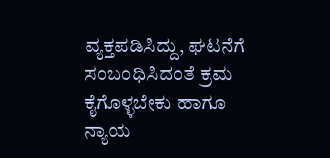ವ್ಯಕ್ತಪಡಿಸಿದ್ದು, ಘಟನೆಗೆ ಸಂಬಂಧಿಸಿದಂತೆ ಕ್ರಮ ಕೈಗೊಳ್ಳಬೇಕು ಹಾಗೂ ನ್ಯಾಯ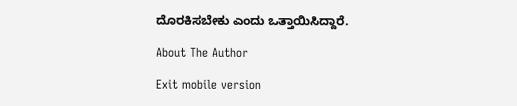ದೊರಕಿಸಬೇಕು ಎಂದು ಒತ್ತಾಯಿಸಿದ್ದಾರೆ.

About The Author

Exit mobile version